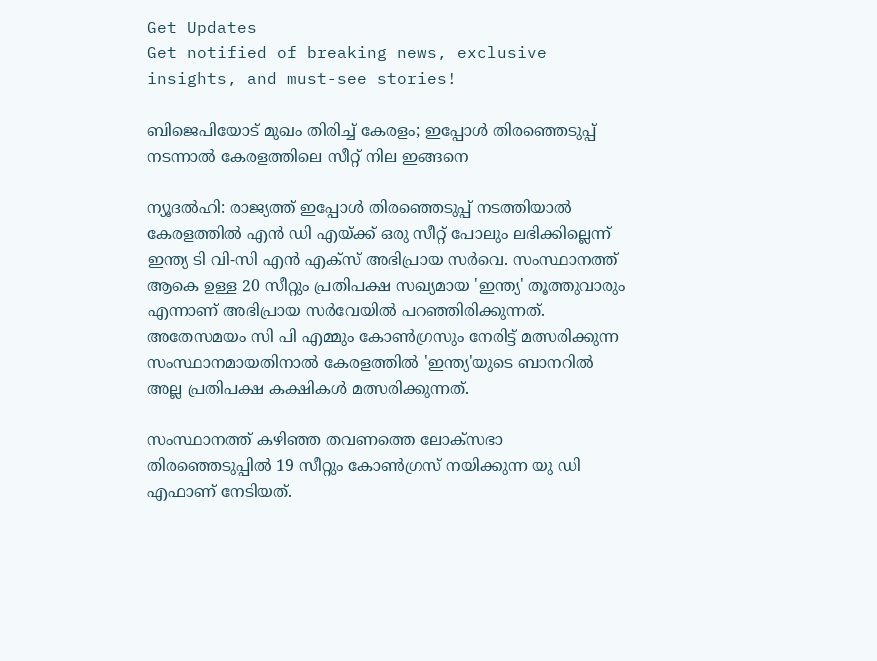Get Updates
Get notified of breaking news, exclusive insights, and must-see stories!

ബിജെപിയോട് മുഖം തിരിച്ച് കേരളം; ഇപ്പോള്‍ തിരഞ്ഞെടുപ്പ് നടന്നാല്‍ കേരളത്തിലെ സീറ്റ് നില ഇങ്ങനെ

ന്യൂദല്‍ഹി: രാജ്യത്ത് ഇപ്പോള്‍ തിരഞ്ഞെടുപ്പ് നടത്തിയാല്‍ കേരളത്തില്‍ എന്‍ ഡി എയ്ക്ക് ഒരു സീറ്റ് പോലും ലഭിക്കില്ലെന്ന് ഇന്ത്യ ടി വി-സി എന്‍ എക്സ് അഭിപ്രായ സര്‍വെ. സംസ്ഥാനത്ത് ആകെ ഉള്ള 20 സീറ്റും പ്രതിപക്ഷ സഖ്യമായ 'ഇന്ത്യ' തൂത്തുവാരും എന്നാണ് അഭിപ്രായ സര്‍വേയില്‍ പറഞ്ഞിരിക്കുന്നത്. അതേസമയം സി പി എമ്മും കോണ്‍ഗ്രസും നേരിട്ട് മത്സരിക്കുന്ന സംസ്ഥാനമായതിനാല്‍ കേരളത്തില്‍ 'ഇന്ത്യ'യുടെ ബാനറില്‍ അല്ല പ്രതിപക്ഷ കക്ഷികള്‍ മത്സരിക്കുന്നത്.

സംസ്ഥാനത്ത് കഴിഞ്ഞ തവണത്തെ ലോക്‌സഭാ തിരഞ്ഞെടുപ്പില്‍ 19 സീറ്റും കോണ്‍ഗ്രസ് നയിക്കുന്ന യു ഡി എഫാണ് നേടിയത്.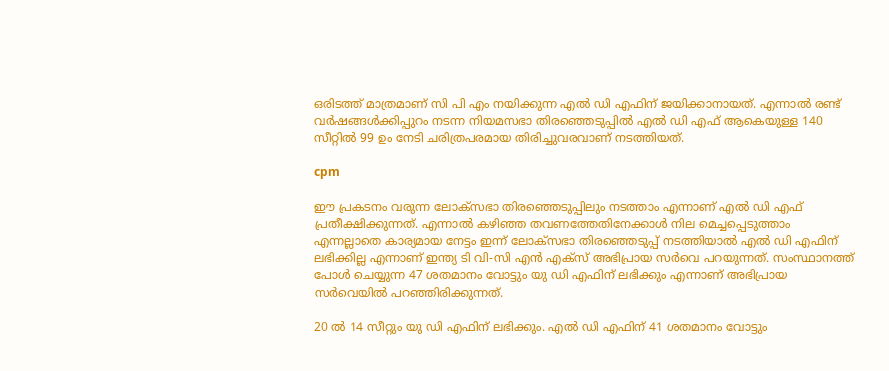ഒരിടത്ത് മാത്രമാണ് സി പി എം നയിക്കുന്ന എല്‍ ഡി എഫിന് ജയിക്കാനായത്. എന്നാല്‍ രണ്ട് വര്‍ഷങ്ങള്‍ക്കിപ്പുറം നടന്ന നിയമസഭാ തിരഞ്ഞെടുപ്പില്‍ എല്‍ ഡി എഫ് ആകെയുള്ള 140 സീറ്റില്‍ 99 ഉം നേടി ചരിത്രപരമായ തിരിച്ചുവരവാണ് നടത്തിയത്.

cpm

ഈ പ്രകടനം വരുന്ന ലോക്‌സഭാ തിരഞ്ഞെടുപ്പിലും നടത്താം എന്നാണ് എല്‍ ഡി എഫ് പ്രതീക്ഷിക്കുന്നത്. എന്നാല്‍ കഴിഞ്ഞ തവണത്തേതിനേക്കാള്‍ നില മെച്ചപ്പെടുത്താം എന്നല്ലാതെ കാര്യമായ നേട്ടം ഇന്ന് ലോക്‌സഭാ തിരഞ്ഞെടുപ്പ് നടത്തിയാല്‍ എല്‍ ഡി എഫിന് ലഭിക്കില്ല എന്നാണ് ഇന്ത്യ ടി വി-സി എന്‍ എക്സ് അഭിപ്രായ സര്‍വെ പറയുന്നത്. സംസ്ഥാനത്ത് പോള്‍ ചെയ്യുന്ന 47 ശതമാനം വോട്ടും യു ഡി എഫിന് ലഭിക്കും എന്നാണ് അഭിപ്രായ സര്‍വെയില്‍ പറഞ്ഞിരിക്കുന്നത്.

20 ല്‍ 14 സീറ്റും യു ഡി എഫിന് ലഭിക്കും. എല്‍ ഡി എഫിന് 41 ശതമാനം വോട്ടും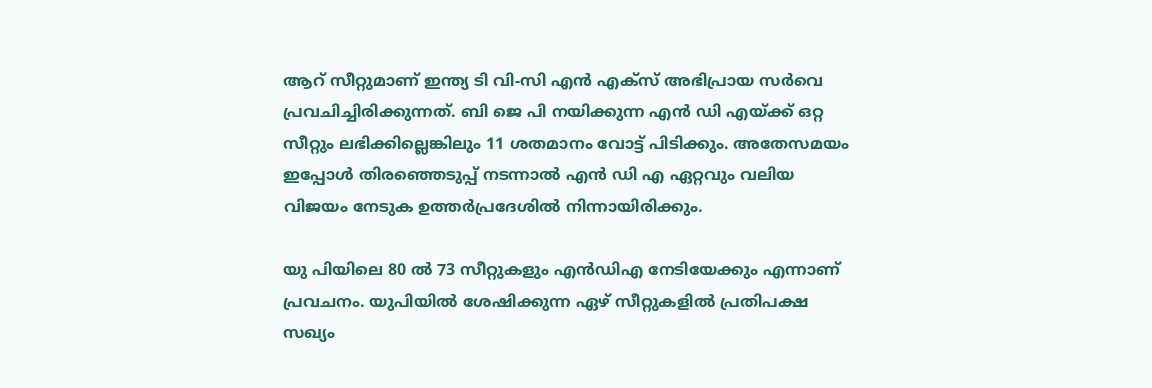ആറ് സീറ്റുമാണ് ഇന്ത്യ ടി വി-സി എന്‍ എക്സ് അഭിപ്രായ സര്‍വെ പ്രവചിച്ചിരിക്കുന്നത്. ബി ജെ പി നയിക്കുന്ന എന്‍ ഡി എയ്ക്ക് ഒറ്റ സീറ്റും ലഭിക്കില്ലെങ്കിലും 11 ശതമാനം വോട്ട് പിടിക്കും. അതേസമയം ഇപ്പോള്‍ തിരഞ്ഞെടുപ്പ് നടന്നാല്‍ എന്‍ ഡി എ ഏറ്റവും വലിയ വിജയം നേടുക ഉത്തര്‍പ്രദേശില്‍ നിന്നായിരിക്കും.

യു പിയിലെ 80 ല്‍ 73 സീറ്റുകളും എന്‍ഡിഎ നേടിയേക്കും എന്നാണ് പ്രവചനം. യുപിയില്‍ ശേഷിക്കുന്ന ഏഴ് സീറ്റുകളില്‍ പ്രതിപക്ഷ സഖ്യം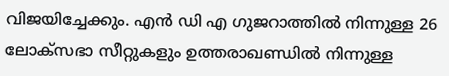വിജയിച്ചേക്കും. എന്‍ ഡി എ ഗുജറാത്തില്‍ നിന്നുള്ള 26 ലോക്സഭാ സീറ്റുകളും ഉത്തരാഖണ്ഡില്‍ നിന്നുള്ള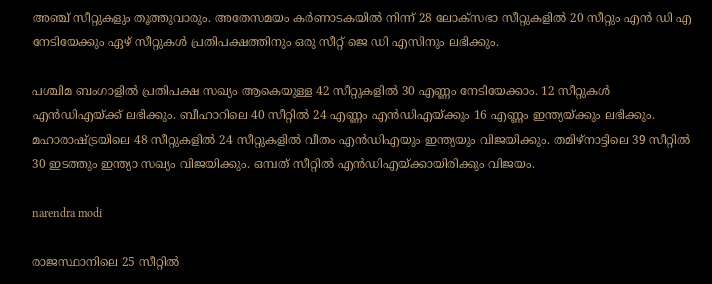അഞ്ച് സീറ്റുകളും തൂത്തുവാരും. അതേസമയം കര്‍ണാടകയില്‍ നിന്ന് 28 ലോക്സഭാ സീറ്റുകളില്‍ 20 സീറ്റും എന്‍ ഡി എ നേടിയേക്കും ഏഴ് സീറ്റുകള്‍ പ്രതിപക്ഷത്തിനും ഒരു സീറ്റ് ജെ ഡി എസിനും ലഭിക്കും.

പശ്ചിമ ബംഗാളില്‍ പ്രതിപക്ഷ സഖ്യം ആകെയുള്ള 42 സീറ്റുകളില്‍ 30 എണ്ണം നേടിയേക്കാം. 12 സീറ്റുകള്‍ എന്‍ഡിഎയ്ക്ക് ലഭിക്കും. ബീഹാറിലെ 40 സീറ്റില്‍ 24 എണ്ണം എന്‍ഡിഎയ്ക്കും 16 എണ്ണം ഇന്ത്യയ്ക്കും ലഭിക്കും. മഹാരാഷ്ട്രയിലെ 48 സീറ്റുകളില്‍ 24 സീറ്റുകളില്‍ വീതം എന്‍ഡിഎയും ഇന്ത്യയും വിജയിക്കും. തമിഴ്‌നാട്ടിലെ 39 സീറ്റില്‍ 30 ഇടത്തും ഇന്ത്യാ സഖ്യം വിജയിക്കും. ഒമ്പത് സീറ്റില്‍ എന്‍ഡിഎയ്ക്കായിരിക്കും വിജയം.

narendra modi

രാജസ്ഥാനിലെ 25 സീറ്റില്‍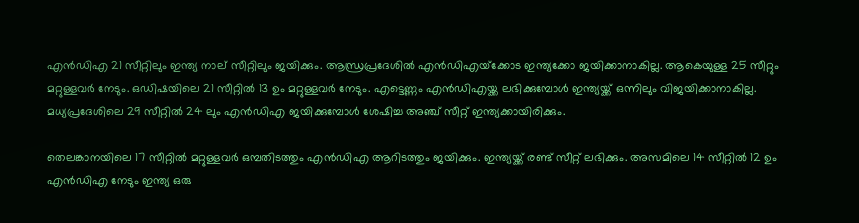എന്‍ഡിഎ 21 സീറ്റിലും ഇന്ത്യ നാല് സീറ്റിലും ജയിക്കും. ആന്ധ്രപ്രദേശില്‍ എന്‍ഡിഎയ്‌ക്കോട ഇന്ത്യക്കോ ജയിക്കാനാകില്ല. ആകെയുള്ള 25 സീറ്റും മറ്റുള്ളവര്‍ നേടും. ഒഡിഷയിലെ 21 സീറ്റില്‍ 13 ഉം മറ്റുള്ളവര്‍ നേടും. എട്ടെണ്ണം എന്‍ഡിഎയ്ക്ക ലഭിക്കുമ്പോള്‍ ഇന്ത്യയ്ക്ക് ഒന്നിലും വിജയിക്കാനാകില്ല. മധ്യപ്രദേശിലെ 29 സീറ്റില്‍ 24 ലും എന്‍ഡിഎ ജയിക്കുമ്പോള്‍ ശേഷിച്ച അഞ്ച് സീറ്റ് ഇന്ത്യക്കായിരിക്കും.

തെലങ്കാനയിലെ 17 സീറ്റില്‍ മറ്റുള്ളവര്‍ ഒമ്പതിടത്തും എന്‍ഡിഎ ആറിടത്തും ജയിക്കും. ഇന്ത്യയ്ക്ക് രണ്ട് സീറ്റ് ലഭിക്കും. അസമിലെ 14 സീറ്റില്‍ 12 ഉം എന്‍ഡിഎ നേടും ഇന്ത്യ ഒരു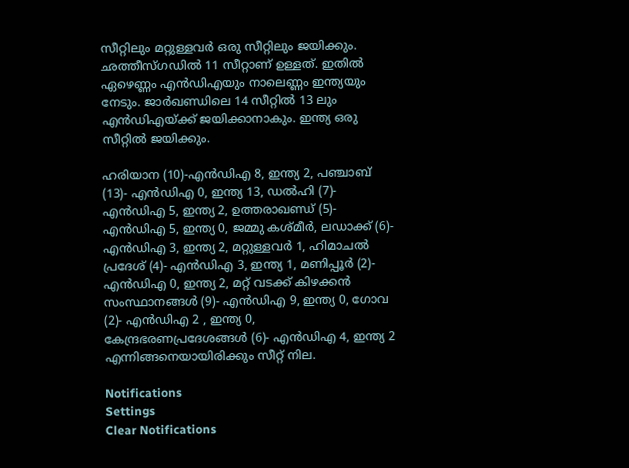സീറ്റിലും മറ്റുള്ളവര്‍ ഒരു സീറ്റിലും ജയിക്കും. ഛത്തീസ്ഗഡില്‍ 11 സീറ്റാണ് ഉള്ളത്. ഇതില്‍ ഏഴെണ്ണം എന്‍ഡിഎയും നാലെണ്ണം ഇന്ത്യയും നേടും. ജാര്‍ഖണ്ഡിലെ 14 സീറ്റില്‍ 13 ലും എന്‍ഡിഎയ്ക്ക് ജയിക്കാനാകും. ഇന്ത്യ ഒരു സീറ്റില്‍ ജയിക്കും.

ഹരിയാന (10)-എന്‍ഡിഎ 8, ഇന്ത്യ 2, പഞ്ചാബ് (13)- എന്‍ഡിഎ 0, ഇന്ത്യ 13, ഡല്‍ഹി (7)- എന്‍ഡിഎ 5, ഇന്ത്യ 2, ഉത്തരാഖണ്ഡ് (5)- എന്‍ഡിഎ 5, ഇന്ത്യ 0, ജമ്മു കശ്മീര്‍, ലഡാക്ക് (6)- എന്‍ഡിഎ 3, ഇന്ത്യ 2, മറ്റുള്ളവര്‍ 1, ഹിമാചല്‍ പ്രദേശ് (4)- എന്‍ഡിഎ 3, ഇന്ത്യ 1, മണിപ്പൂര്‍ (2)- എന്‍ഡിഎ 0, ഇന്ത്യ 2, മറ്റ് വടക്ക് കിഴക്കന്‍ സംസ്ഥാനങ്ങള്‍ (9)- എന്‍ഡിഎ 9, ഇന്ത്യ 0, ഗോവ (2)- എന്‍ഡിഎ 2 , ഇന്ത്യ 0, കേന്ദ്രഭരണപ്രദേശങ്ങള്‍ (6)- എന്‍ഡിഎ 4, ഇന്ത്യ 2 എന്നിങ്ങനെയായിരിക്കും സീറ്റ് നില.

Notifications
Settings
Clear Notifications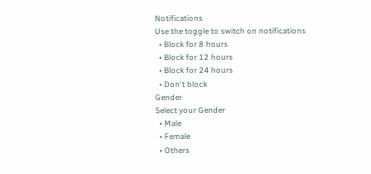Notifications
Use the toggle to switch on notifications
  • Block for 8 hours
  • Block for 12 hours
  • Block for 24 hours
  • Don't block
Gender
Select your Gender
  • Male
  • Female
  • Others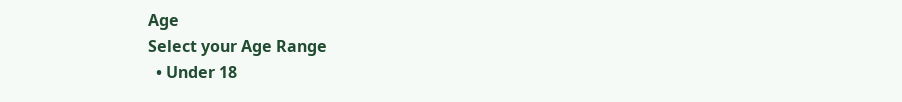Age
Select your Age Range
  • Under 18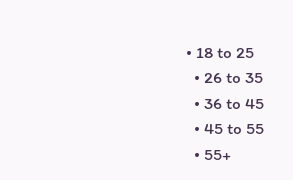• 18 to 25
  • 26 to 35
  • 36 to 45
  • 45 to 55
  • 55+